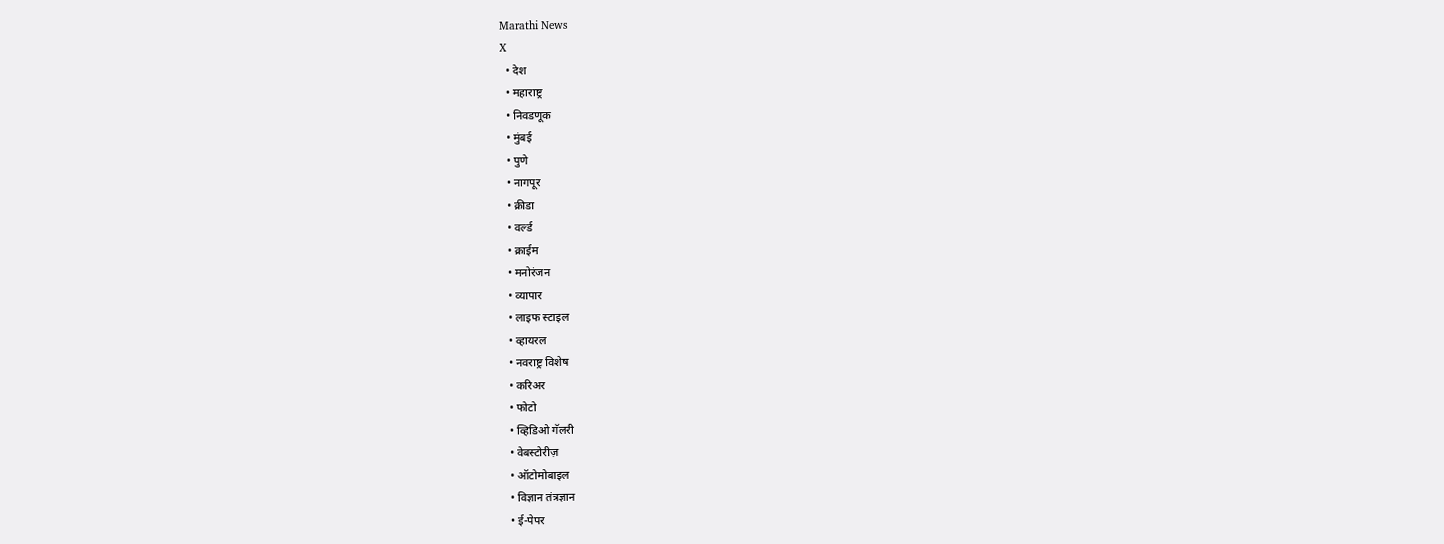Marathi News
X
  • देश
  • महाराष्ट्र
  • निवडणूक
  • मुंबई
  • पुणे
  • नागपूर
  • क्रीडा
  • वर्ल्ड
  • क्राईम
  • मनोरंजन
  • व्यापार
  • लाइफ स्टाइल
  • व्हायरल
  • नवराष्ट्र विशेष
  • करिअर
  • फोटो
  • व्हिडिओ गॅलरी
  • वेबस्टोरीज़
  • ऑटोमोबाइल
  • विज्ञान तंत्रज्ञान
  • ई-पेपर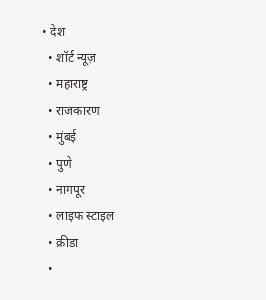• देश
  • शॉर्ट न्यूज़
  • महाराष्ट्र
  • राजकारण
  • मुंबई
  • पुणे
  • नागपूर
  • लाइफ स्टाइल
  • क्रीडा
  •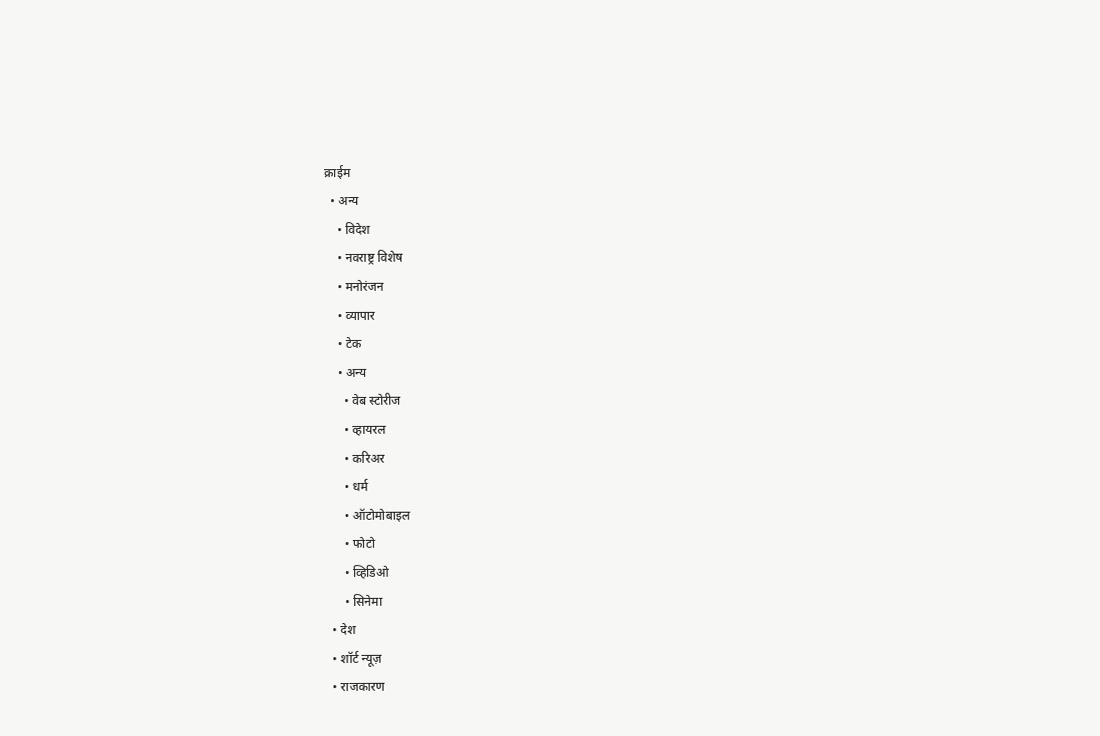क्राईम
  • अन्य
    • विदेश
    • नवराष्ट्र विशेष
    • मनोरंजन
    • व्यापार
    • टेक
    • अन्य
      • वेब स्टोरीज
      • व्हायरल
      • करिअर
      • धर्म
      • ऑटोमोबाइल
      • फोटो
      • व्हिडिओ
      • सिनेमा
  • देश
  • शॉर्ट न्यूज़
  • राजकारण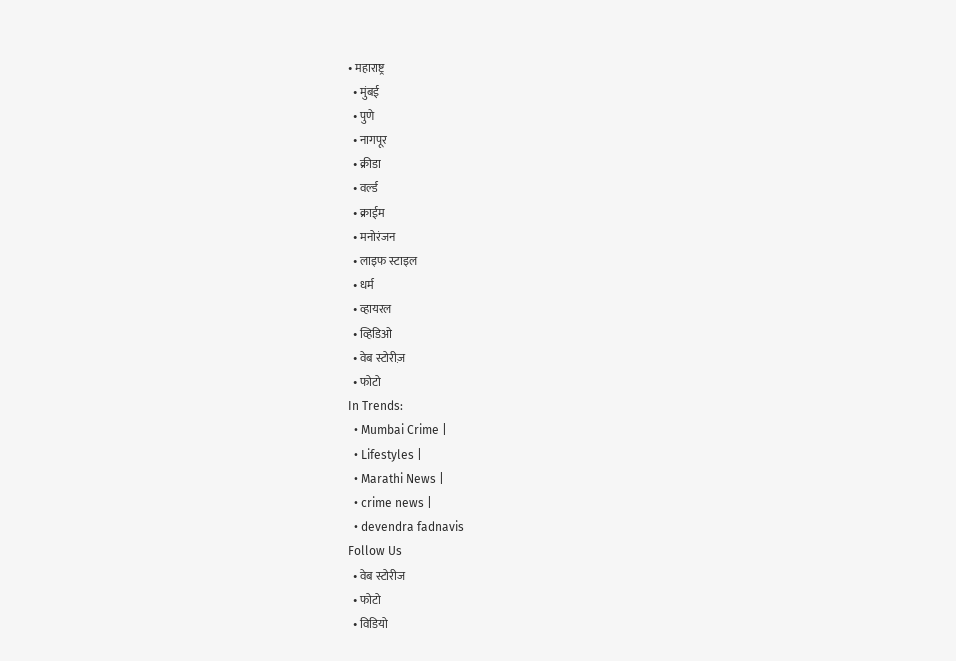• महाराष्ट्र
  • मुंबई
  • पुणे
  • नागपूर
  • क्रीडा
  • वर्ल्ड
  • क्राईम
  • मनोरंजन
  • लाइफ स्टाइल
  • धर्म
  • व्हायरल
  • व्हिडिओ
  • वेब स्टोरीज़
  • फोटो
In Trends:
  • Mumbai Crime |
  • Lifestyles |
  • Marathi News |
  • crime news |
  • devendra fadnavis
Follow Us
  • वेब स्टोरीज
  • फोटो
  • विडियो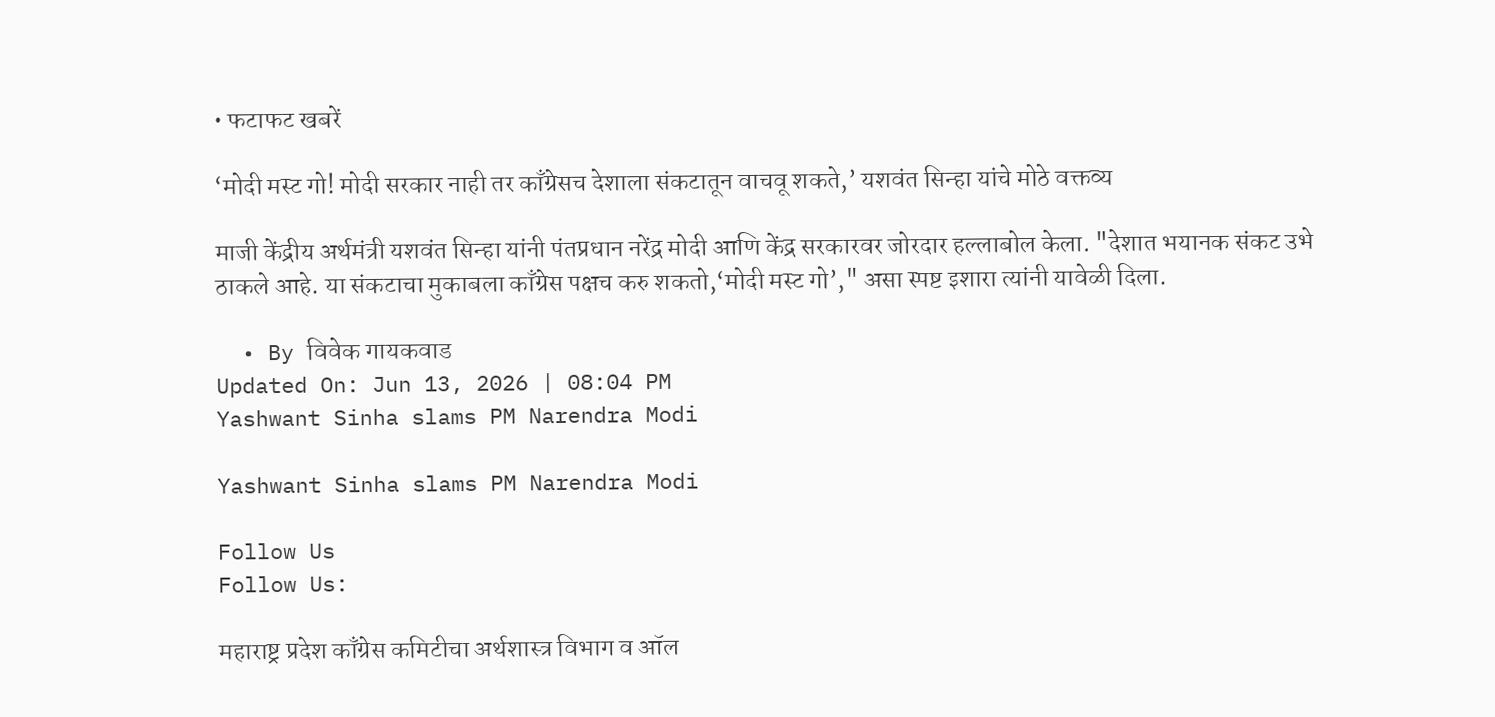• फटाफट खबरें

‘मोदी मस्ट गो! मोदी सरकार नाही तर काँग्रेसच देशाला संकटातून वाचवू शकते,’ यशवंत सिन्हा यांचे मोठे वक्तव्य

माजी केंद्रीय अर्थमंत्री यशवंत सिन्हा यांनी पंतप्रधान नरेंद्र मोदी आणि केंद्र सरकारवर जोरदार हल्लाबोल केला. "देशात भयानक संकट उभे ठाकले आहे. या संकटाचा मुकाबला काँग्रेस पक्षच करु शकतो,‘मोदी मस्ट गो’," असा स्पष्ट इशारा त्यांनी यावेळी दिला.

  • By विवेक गायकवाड
Updated On: Jun 13, 2026 | 08:04 PM
Yashwant Sinha slams PM Narendra Modi

Yashwant Sinha slams PM Narendra Modi

Follow Us
Follow Us:

महाराष्ट्र प्रदेश काँग्रेस कमिटीचा अर्थशास्त्र विभाग व ऑल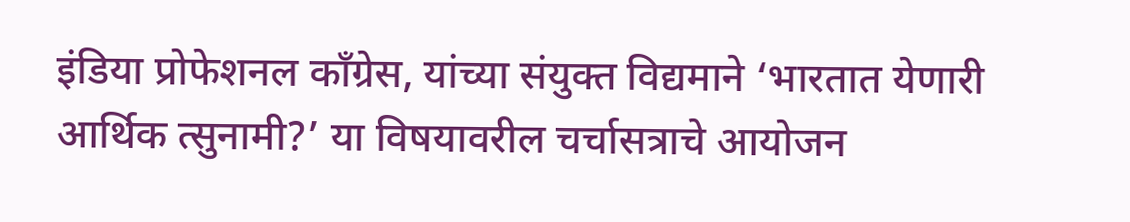इंडिया प्रोफेशनल काँग्रेस, यांच्या संयुक्त विद्यमाने ‘भारतात येणारी आर्थिक त्सुनामी?’ या विषयावरील चर्चासत्राचे आयोजन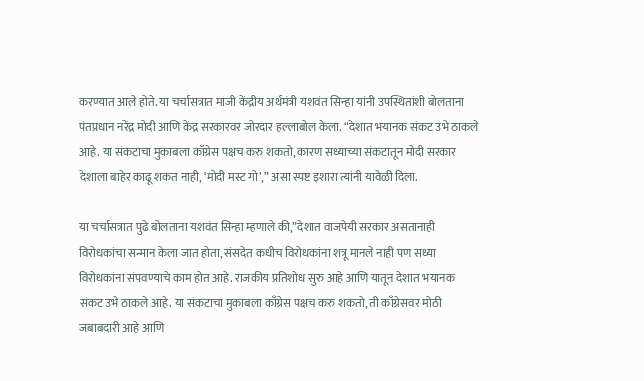करण्यात आले होते. या चर्चासत्रात माजी केंद्रीय अर्थमंत्री यशवंत सिन्हा यांनी उपस्थितांशी बोलताना पंतप्रधान नरेंद्र मोदी आणि केंद्र सरकारवर जोरदार हल्लाबोल केला. “देशात भयानक संकट उभे ठाकले आहे. या संकटाचा मुकाबला काँग्रेस पक्षच करु शकतो, कारण सध्याच्या संकटातून मोदी सरकार देशाला बाहेर काढू शकत नाही, ‘मोदी मस्ट गो’,” असा स्पष्ट इशारा त्यांनी यावेळी दिला.

या चर्चासत्रात पुढे बोलताना यशवंत सिन्हा म्हणाले की,”देशात वाजपेयी सरकार असतानाही विरोधकांचा सन्मान केला जात होता, संसदेत कधीच विरोधकांना शत्रू मानले नाही पण सध्या विरोधकांना संपवण्याचे काम होत आहे. राजकीय प्रतिशोध सुरु आहे आणि यातून देशात भयानक संकट उभे ठाकले आहे. या संकटाचा मुकाबला काँग्रेस पक्षच करु शकतो, ती काँग्रेसवर मोठी जबाबदारी आहे आणि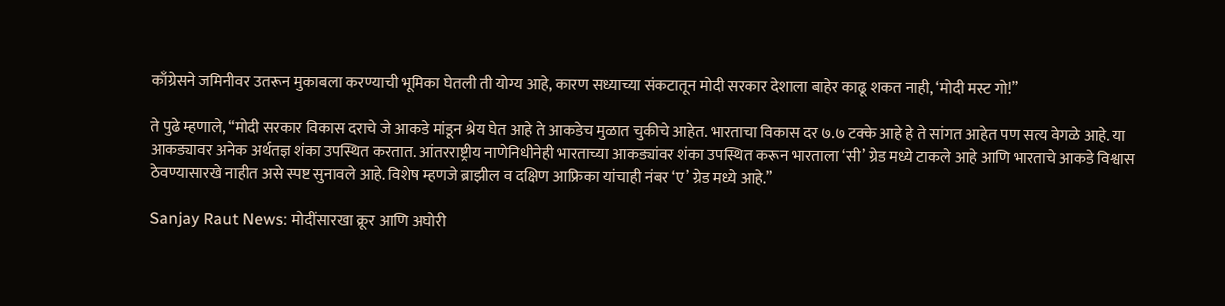काँग्रेसने जमिनीवर उतरून मुकाबला करण्याची भूमिका घेतली ती योग्य आहे, कारण सध्याच्या संकटातून मोदी सरकार देशाला बाहेर काढू शकत नाही, ‘मोदी मस्ट गो!”

ते पुढे म्हणाले, “मोदी सरकार विकास दराचे जे आकडे मांडून श्रेय घेत आहे ते आकडेच मुळात चुकीचे आहेत. भारताचा विकास दर ७.७ टक्के आहे हे ते सांगत आहेत पण सत्य वेगळे आहे. या आकड्यावर अनेक अर्थतज्ञ शंका उपस्थित करतात. आंतरराष्ट्रीय नाणेनिधीनेही भारताच्या आकड्यांवर शंका उपस्थित करून भारताला ‘सी’ ग्रेड मध्ये टाकले आहे आणि भारताचे आकडे विश्वास ठेवण्यासारखे नाहीत असे स्पष्ट सुनावले आहे. विशेष म्हणजे ब्राझील व दक्षिण आफ्रिका यांचाही नंबर ‘ए’ ग्रेड मध्ये आहे.”

Sanjay Raut News: मोदींसारखा क्रूर आणि अघोरी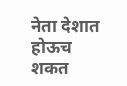नेता देशात होऊच शकत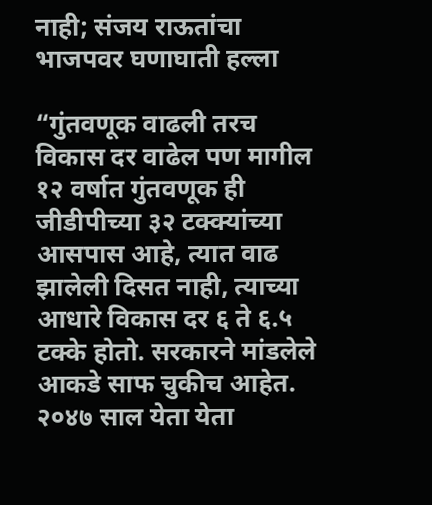नाही; संजय राऊतांचा भाजपवर घणाघाती हल्ला

“गुंतवणूक वाढली तरच विकास दर वाढेल पण मागील १२ वर्षात गुंतवणूक ही जीडीपीच्या ३२ टक्क्यांच्या आसपास आहे, त्यात वाढ झालेली दिसत नाही, त्याच्या आधारे विकास दर ६ ते ६.५ टक्के होतो. सरकारने मांडलेले आकडे साफ चुकीच आहेत. २०४७ साल येता येता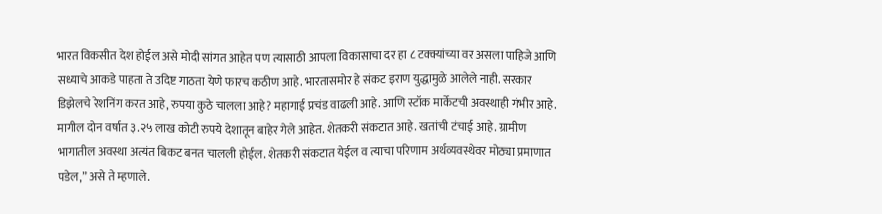भारत विकसीत देश होईल असे मोदी सांगत आहेत पण त्यासाठी आपला विकासाचा दर हा ८ टक्क्यांच्या वर असला पाहिजे आणि सध्याचे आकडे पाहता ते उदिष्ट गाठता येणे फारच कठीण आहे. भारतासमोर हे संकट इराण युद्धामुळे आलेले नाही. सरकार डिझेलचे रेशनिंग करत आहे, रुपया कुठे चालला आहे? महागाई प्रचंड वाढली आहे. आणि स्टॉक मार्केटची अवस्थाही गंभीर आहे. मागील दोन वर्षात ३.२५ लाख कोटी रुपये देशातून बाहेर गेले आहेत. शेतकरी संकटात आहे. खतांची टंचाई आहे. ग्रामीण भागातील अवस्था अत्यंत बिकट बनत चालली होईल. शेतकरी संकटात येईल व त्याचा परिणाम अर्थव्यवस्थेवर मोठ्या प्रमाणात पडेल,” असे ते म्हणाले.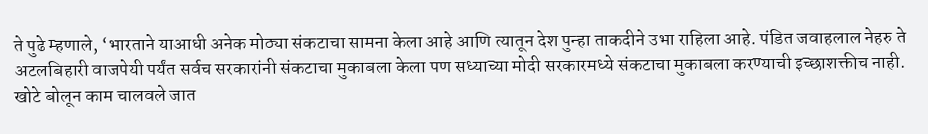ते पुढे म्हणाले, ‘भारताने याआधी अनेक मोठ्या संकटाचा सामना केला आहे आणि त्यातून देश पुन्हा ताकदीने उभा राहिला आहे. पंडित जवाहलाल नेहरु ते अटलबिहारी वाजपेयी पर्यंत सर्वच सरकारांनी संकटाचा मुकाबला केला पण सध्याच्या मोदी सरकारमध्ये संकटाचा मुकाबला करण्याची इच्छाशक्तीच नाही. खोटे बोलून काम चालवले जात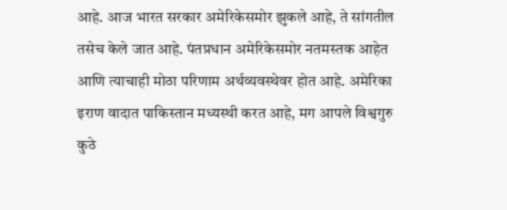आहे. आज भारत सरकार अमेरिकेसमोर झुकले आहे, ते सांगतील तसेच केले जात आहे. पंतप्रधान अमेरिकेसमोर नतमस्तक आहेत आणि त्याचाही मोठा परिणाम अर्थव्यवस्थेवर होत आहे. अमेरिका इराण वादात पाकिस्तान मध्यस्थी करत आहे, मग आपले विश्वगुरु कुठे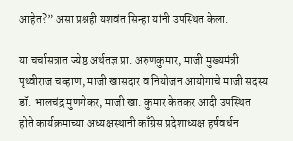आहेत?” असा प्रश्नही यशवंत सिन्हा यांनी उपस्थित केला.

या चर्चासत्रात ज्येष्ठ अर्थतज्ञ प्रा. अरुणकुमार, माजी मुख्यमंत्री पृथ्वीराज चव्हाण, माजी खासदार व नियोजन आयोगाचे माजी सदस्य डॉ. भालचंद्र मुणगेकर, माजी खा. कुमार केतकर आदी उपस्थित होते कार्यक्रमाच्या अध्यक्षस्थानी काँग्रेस प्रदेशाध्यक्ष हर्षवर्धन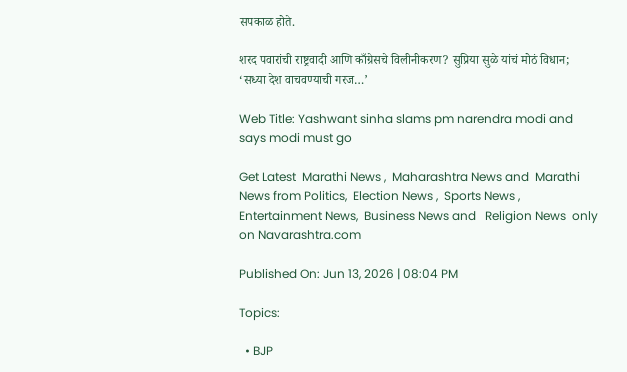सपकाळ होते.

शरद पवारांची राष्ट्रवादी आणि काँग्रेसचे विलीनीकरण? सुप्रिया सुळे यांचं मोठं विधान; ‘सध्या देश वाचवण्याची गरज…’

Web Title: Yashwant sinha slams pm narendra modi and says modi must go

Get Latest  Marathi News ,  Maharashtra News and  Marathi News from Politics,  Election News ,  Sports News ,  Entertainment News,  Business News and   Religion News  only on Navarashtra.com

Published On: Jun 13, 2026 | 08:04 PM

Topics:

  • BJP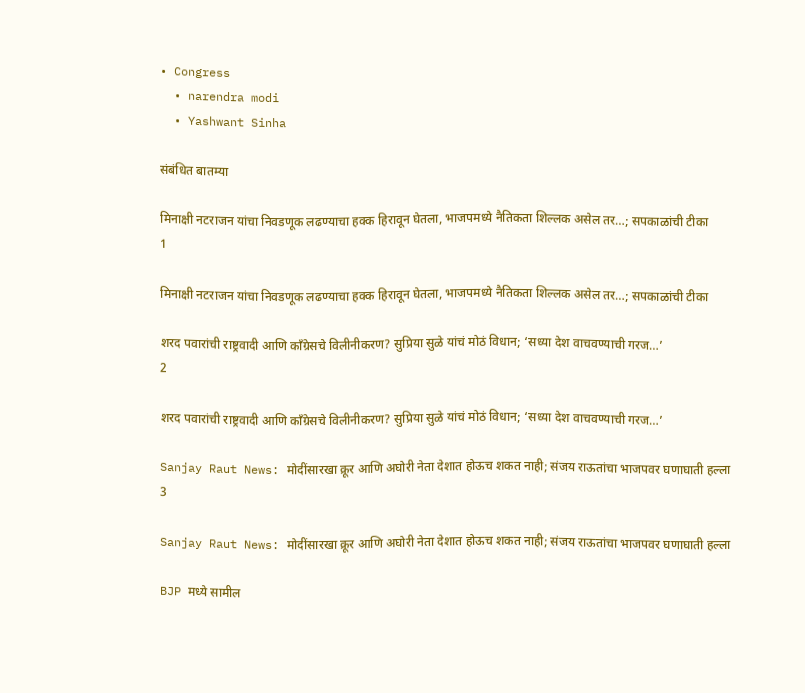• Congress
  • narendra modi
  • Yashwant Sinha

संबंधित बातम्या

मिनाक्षी नटराजन यांचा निवडणूक लढण्याचा हक्क हिरावून घेतला, भाजपमध्ये नैतिकता शिल्लक असेल तर…; सपकाळांची टीका
1

मिनाक्षी नटराजन यांचा निवडणूक लढण्याचा हक्क हिरावून घेतला, भाजपमध्ये नैतिकता शिल्लक असेल तर…; सपकाळांची टीका

शरद पवारांची राष्ट्रवादी आणि काँग्रेसचे विलीनीकरण? सुप्रिया सुळे यांचं मोठं विधान; ‘सध्या देश वाचवण्याची गरज…’
2

शरद पवारांची राष्ट्रवादी आणि काँग्रेसचे विलीनीकरण? सुप्रिया सुळे यांचं मोठं विधान; ‘सध्या देश वाचवण्याची गरज…’

Sanjay Raut News: मोदींसारखा क्रूर आणि अघोरी नेता देशात होऊच शकत नाही; संजय राऊतांचा भाजपवर घणाघाती हल्ला
3

Sanjay Raut News: मोदींसारखा क्रूर आणि अघोरी नेता देशात होऊच शकत नाही; संजय राऊतांचा भाजपवर घणाघाती हल्ला

BJP मध्ये सामील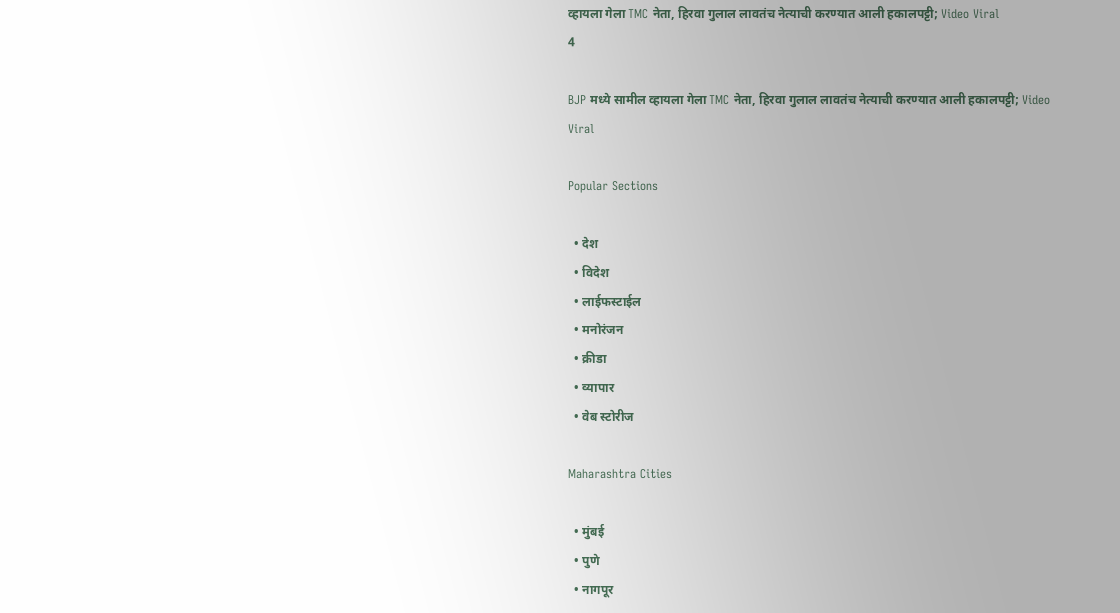व्हायला गेला TMC नेता, हिरवा गुलाल लावतंच नेत्याची करण्यात आली हकालपट्टी; Video Viral
4

BJP मध्ये सामील व्हायला गेला TMC नेता, हिरवा गुलाल लावतंच नेत्याची करण्यात आली हकालपट्टी; Video Viral

Popular Sections

  • देश
  • विदेश
  • लाईफस्टाईल
  • मनोरंजन
  • क्रीडा
  • व्यापार
  • वेब स्टोरीज

Maharashtra Cities

  • मुंबई
  • पुणे
  • नागपूर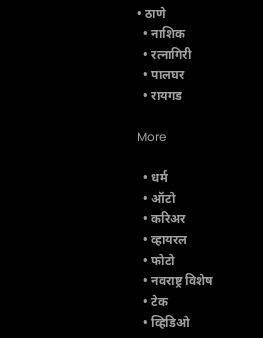• ठाणे
  • नाशिक
  • रत्नागिरी
  • पालघर
  • रायगड

More

  • धर्म
  • ऑटो
  • करिअर
  • व्हायरल
  • फोटो
  • नवराष्ट्र विशेष
  • टेक
  • व्हिडिओ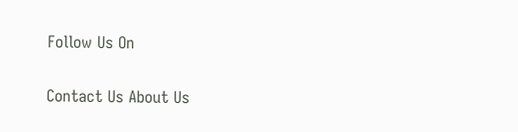Follow Us On

Contact Us About Us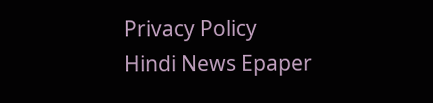Privacy Policy
Hindi News Epaper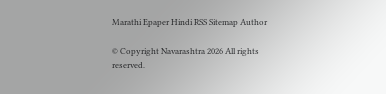Marathi Epaper Hindi RSS Sitemap Author

© Copyright Navarashtra 2026 All rights reserved.